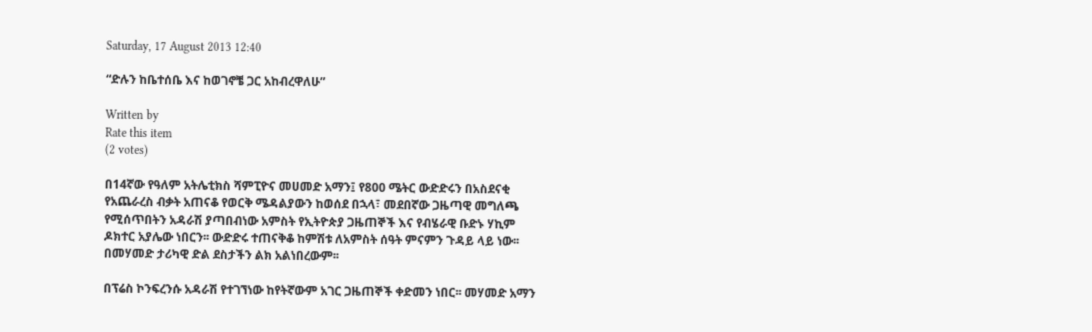Saturday, 17 August 2013 12:40

“ድሉን ከቤተሰቤ እና ከወገኖቼ ጋር አከብረዋለሁ”

Written by
Rate this item
(2 votes)

በ14ኛው የዓለም አትሌቲክስ ሻምፒዮና መሀመድ አማን፤ የ800 ሜትር ውድድሩን በአስደናቂ የአጨራረስ ብቃት አጠናቆ የወርቅ ሜዳልያውን ከወሰደ በኋላ፣ መደበኛው ጋዜጣዊ መግለጫ የሚሰጥበትን አዳራሽ ያጣበብነው አምስት የኢትዮጵያ ጋዜጠኞች እና የብሄራዊ ቡድኑ ሃኪም ዶክተር አያሌው ነበርን፡፡ ውድድሩ ተጠናቅቆ ከምሽቱ ለአምስት ሰዓት ምናምን ጉዳይ ላይ ነው፡፡ በመሃመድ ታሪካዊ ድል ደስታችን ልክ አልነበረውም፡፡

በፕሬስ ኮንፍረንሱ አዳራሽ የተገኘነው ከየትኛውም አገር ጋዜጠኞች ቀድመን ነበር፡፡ መሃመድ አማን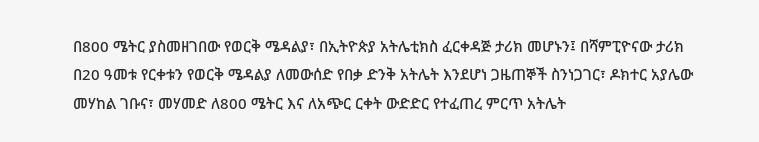በ800 ሜትር ያስመዘገበው የወርቅ ሜዳልያ፣ በኢትዮጵያ አትሌቲክስ ፈርቀዳጅ ታሪክ መሆኑን፤ በሻምፒዮናው ታሪክ በ20 ዓመቱ የርቀቱን የወርቅ ሜዳልያ ለመውሰድ የበቃ ድንቅ አትሌት እንደሆነ ጋዜጠኞች ስንነጋገር፣ ዶክተር አያሌው መሃከል ገቡና፣ መሃመድ ለ800 ሜትር እና ለአጭር ርቀት ውድድር የተፈጠረ ምርጥ አትሌት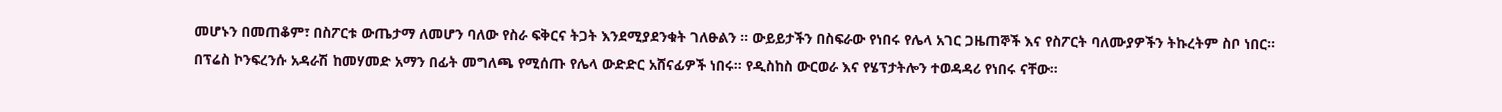መሆኑን በመጠቆም፣ በስፖርቱ ውጤታማ ለመሆን ባለው የስራ ፍቅርና ትጋት እንደሚያደንቁት ገለፁልን ፡፡ ውይይታችን በስፍራው የነበሩ የሌላ አገር ጋዜጠኞች እና የስፖርት ባለሙያዎችን ትኩረትም ስቦ ነበር፡፡
በፕሬስ ኮንፍረንሱ አዳራሽ ከመሃመድ አማን በፊት መግለጫ የሚሰጡ የሌላ ውድድር አሸናፊዎች ነበሩ፡፡ የዲስከስ ውርወራ እና የሄፕታትሎን ተወዳዳሪ የነበሩ ናቸው፡፡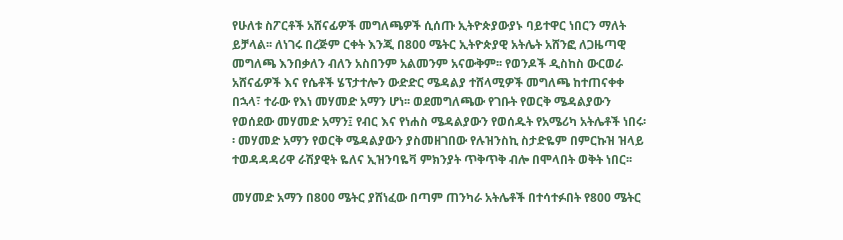የሁለቱ ስፖርቶች አሸናፊዎች መግለጫዎች ሲሰጡ ኢትዮጵያውያኑ ባይተዋር ነበርን ማለት ይቻላል፡፡ ለነገሩ በረጅም ርቀት እንጂ በ800 ሜትር ኢትዮጵያዊ አትሌት አሸንፎ ለጋዜጣዊ መግለጫ እንበቃለን ብለን አስበንም አልመንም አናውቅም፡፡ የወንዶች ዲስከስ ውርወራ አሸናፊዎች እና የሴቶች ሄፕታተሎን ውድድር ሜዳልያ ተሸላሚዎች መግለጫ ከተጠናቀቀ በኋላ፣ ተራው የእነ መሃመድ አማን ሆነ፡፡ ወደመግለጫው የገቡት የወርቅ ሜዳልያውን የወሰደው መሃመድ አማን፤ የብር እና የነሐስ ሜዳልያውን የወሰዱት የአሜሪካ አትሌቶች ነበሩ፡፡ መሃመድ አማን የወርቅ ሜዳልያውን ያስመዘገበው የሉዝንስኪ ስታድዬም በምርኩዝ ዝላይ ተወዳዳዳሪዋ ራሽያዊት ዬለና ኢዝንባዬቫ ምክንያት ጥቅጥቅ ብሎ በሞላበት ወቅት ነበር፡፡

መሃመድ አማን በ800 ሜትር ያሸነፈው በጣም ጠንካራ አትሌቶች በተሳተፉበት የ800 ሜትር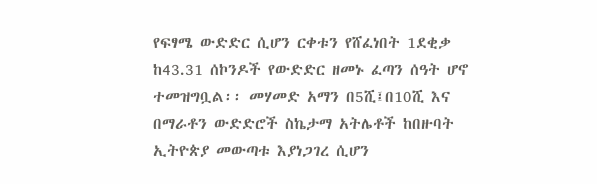የፍፃሜ ውድድር ሲሆን ርቀቱን የሸፈነበት 1ደቂቃ ከ43.31 ሰኮንዶች የውድድር ዘመኑ ፈጣን ሰዓት ሆኖ ተመዝግቧል፡፡ መሃመድ አማን በ5ሺ፤በ10ሺ እና በማራቶን ውድድሮች ስኬታማ አትሌቶች ከበዙባት ኢትዮጵያ መውጣቱ እያነጋገረ ሲሆን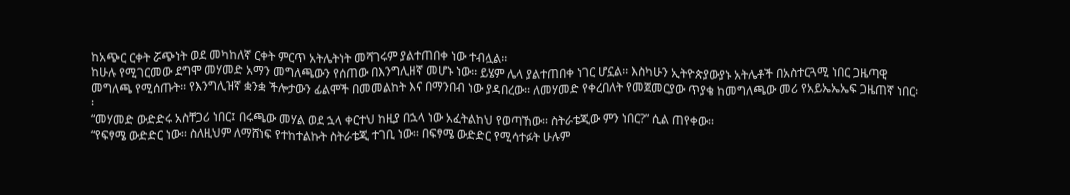ከአጭር ርቀት ሯጭነት ወደ መካከለኛ ርቀት ምርጥ አትሌትነት መሻገሩም ያልተጠበቀ ነው ተብሏል፡፡
ከሁሉ የሚገርመው ደግሞ መሃመድ አማን መግለጫውን የሰጠው በእንግሊዘኛ መሆኑ ነው፡፡ ይሄም ሌላ ያልተጠበቀ ነገር ሆኗል፡፡ እስካሁን ኢትዮጵያውያኑ አትሌቶች በአስተርጓሚ ነበር ጋዜጣዊ መግለጫ የሚሰጡት፡፡ የእንግሊዝኛ ቋንቋ ችሎታውን ፊልሞች በመመልከት እና በማንበብ ነው ያዳበረው፡፡ ለመሃመድ የቀረበለት የመጀመርያው ጥያቄ ከመግለጫው መሪ የአይኤኤኤፍ ጋዜጠኛ ነበር፡፡
“መሃመድ ውድድሩ አስቸጋሪ ነበር፤ በሩጫው መሃል ወደ ኋላ ቀርተህ ከዚያ በኋላ ነው አፈትልከህ የወጣኸው፡፡ ስትራቴጂው ምን ነበር?” ሲል ጠየቀው፡፡
“የፍፃሜ ውድድር ነው፡፡ ስለዚህም ለማሸነፍ የተከተልኩት ስትራቴጂ ተገቢ ነው፡፡ በፍፃሜ ውድድር የሚሳተፉት ሁሉም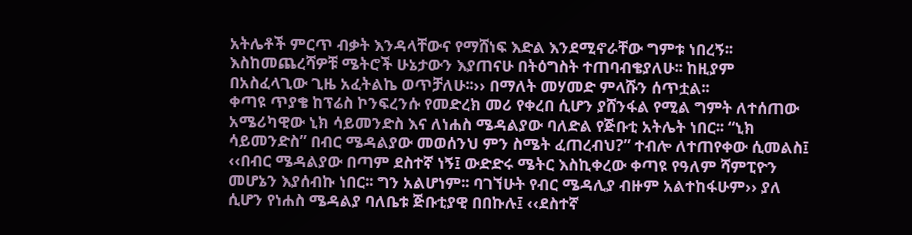አትሌቶች ምርጥ ብቃት እንዳላቸውና የማሸነፍ እድል እንደሚኖራቸው ግምቱ ነበረኝ፡፡ እስከመጨረሻዎቹ ሜትሮች ሁኔታውን እያጠናሁ በትዕግስት ተጠባብቄያለሁ፡፡ ከዚያም በአስፈላጊው ጊዜ አፈትልኬ ወጥቻለሁ፡፡›› በማለት መሃመድ ምላሹን ሰጥቷል፡፡
ቀጣዩ ጥያቄ ከፕሬስ ኮንፍረንሱ የመድረክ መሪ የቀረበ ሲሆን ያሸንፋል የሚል ግምት ለተሰጠው አሜሪካዊው ኒክ ሳይመንድስ እና ለነሐስ ሜዳልያው ባለድል የጅቡቲ አትሌት ነበር፡፡ “ኒክ ሳይመንድስ” በብር ሜዳልያው መወሰንህ ምን ስሜት ፈጠረብህ?” ተብሎ ለተጠየቀው ሲመልስ፤
‹‹በብር ሜዳልያው በጣም ደስተኛ ነኝ፤ ውድድሩ ሜትር እስኪቀረው ቀጣዩ የዓለም ሻምፒዮን መሆኔን እያሰብኩ ነበር፡፡ ግን አልሆነም፡፡ ባገኘሁት የብር ሜዳሊያ ብዙም አልተከፋሁም›› ያለ ሲሆን የነሐስ ሜዳልያ ባለቤቱ ጅቡቲያዊ በበኩሉ፤ ‹‹ደስተኛ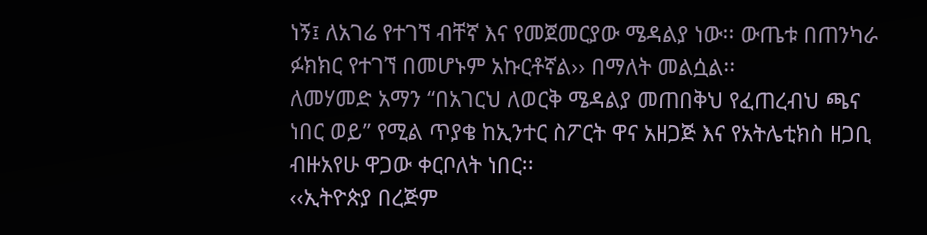ነኝ፤ ለአገሬ የተገኘ ብቸኛ እና የመጀመርያው ሜዳልያ ነው፡፡ ውጤቱ በጠንካራ ፉክክር የተገኘ በመሆኑም አኩርቶኛል›› በማለት መልሷል፡፡
ለመሃመድ አማን “በአገርህ ለወርቅ ሜዳልያ መጠበቅህ የፈጠረብህ ጫና ነበር ወይ” የሚል ጥያቄ ከኢንተር ስፖርት ዋና አዘጋጅ እና የአትሌቲክስ ዘጋቢ ብዙአየሁ ዋጋው ቀርቦለት ነበር፡፡
‹‹ኢትዮጵያ በረጅም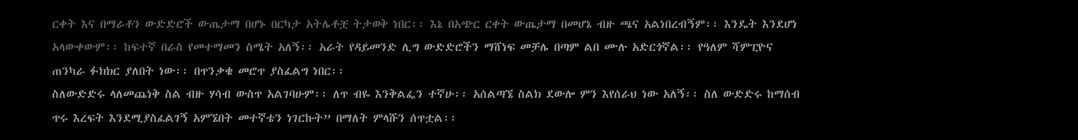ርቀት እና በማራቶን ውድድሮች ውጤታማ በሆኑ በርካታ አትሌቶቿ ትታወቅ ነበር፡፡ እኔ በአጭር ርቀት ውጤታማ በመሆኔ ብዙ ጫና አልነበረብኝም፡፡ እንዴት እንደሆነ አላውቀውም፡፡ ከፍተኛ በራስ የመተማመን ስሜት አለኝ፡፡ አራት የዳይመንድ ሊግ ውድድሮችን ማሸነፍ መቻሌ በጣም ልበ ሙሉ አድርጎኛል፡፡ የዓለም ሻምፒዮና ጠንካራ ፉክክር ያለበት ነው፡፡ በጥንቃቄ መሮጥ ያስፈልግ ነበር፡፡
ስለውድድሩ ላለመጨነቅ ስል ብዙ ሃሳብ ውስጥ አልገባሁም፡፡ ለጥ ብዬ እንቅልፌን ተኛሁ፡፡ አሰልጣኜ ስልክ ደውሎ ምን እየሰራህ ነው አለኝ፡፡ ስለ ውድድሩ ከማሰብ ጥሩ እረፍት እንደሚያስፈልገኝ አምኜበት መተኛቴን ነገርኩት” በማለት ምላሹን ሰጥቷል፡፡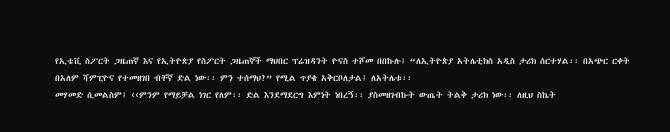የኢቴቪ ስፖርት ጋዜጠኛ እና የኢትዮጵያ የስፖርት ጋዜጠኞች ማህበር ፕሬዝዳንት ዮናስ ተሾመ በበኩሉ፤ “ለኢትዮጵያ አትሌቲክስ አዲስ ታሪክ ሰርተሃል፡፡ በአጭር ርቀት በአለም ሻምፒዮና የተመዘገበ ብቸኛ ድል ነው፡፡ ምን ተሰማህ?” የሚል ጥያቄ አቅርቦለታል፤ ለአትሌቱ፡፡
መሃመድ ሲመልስም፤ ‹‹ምንም የማይቻል ነገር የለም፡፡ ድል እንደማደርግ እምነት ነበረኝ፡፡ ያስመዘገብኩት ውጤት ትልቅ ታሪክ ነው፡፡ ለዚህ ስኬት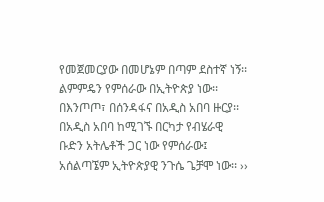የመጀመርያው በመሆኔም በጣም ደስተኛ ነኝ፡፡ ልምምዴን የምሰራው በኢትዮጵያ ነው፡፡ በእንጦጦ፣ በሰንዳፋና በአዲስ አበባ ዙርያ፡፡ በአዲስ አበባ ከሚገኙ በርካታ የብሄራዊ ቡድን አትሌቶች ጋር ነው የምሰራው፤ አሰልጣኜም ኢትዮጵያዊ ንጉሴ ጌቻሞ ነው፡፡ ››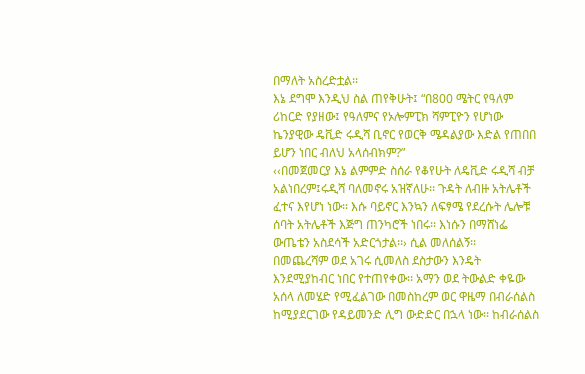በማለት አስረድቷል፡፡
እኔ ደግሞ እንዲህ ስል ጠየቅሁት፤ “በ800 ሜትር የዓለም ሪከርድ የያዘው፤ የዓለምና የኦሎምፒክ ሻምፒዮን የሆነው ኬንያዊው ዴቪድ ሩዲሻ ቢኖር የወርቅ ሜዳልያው እድል የጠበበ ይሆን ነበር ብለህ አላሰብክም?”
‹‹በመጀመርያ እኔ ልምምድ ስሰራ የቆየሁት ለዴቪድ ሩዲሻ ብቻ አልነበረም፤ሩዲሻ ባለመኖሩ አዝኛለሁ፡፡ ጉዳት ለብዙ አትሌቶች ፈተና እየሆነ ነው፡፡ እሱ ባይኖር እንኳን ለፍፃሜ የደረሱት ሌሎቹ ሰባት አትሌቶች እጅግ ጠንካሮች ነበሩ፡፡ እነሱን በማሸነፌ ውጤቴን አስደሳች አድርጎታል፡፡› ሲል መለሰልኝ፡፡
በመጨረሻም ወደ አገሩ ሲመለስ ደስታውን እንዴት እንደሚያከብር ነበር የተጠየቀው፡፡ አማን ወደ ትውልድ ቀዬው አሰላ ለመሄድ የሚፈልገው በመስከረም ወር ዋዜማ በብራሰልስ ከሚያደርገው የዳይመንድ ሊግ ውድድር በኋላ ነው፡፡ ከብራሰልስ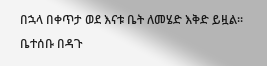በኋላ በቀጥታ ወደ እናቱ ቤት ለመሄድ እቅድ ይዟል፡፡ ቤተሰቡ በዳጉ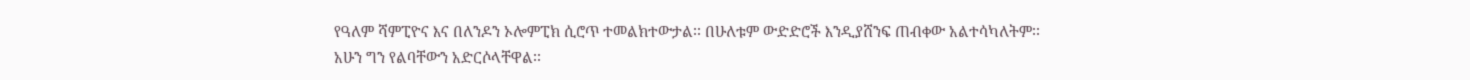የዓለም ሻምፒዮና እና በለንዶን ኦሎምፒክ ሲሮጥ ተመልክተውታል፡፡ በሁለቱም ውድድሮች እንዲያሸንፍ ጠብቀው አልተሳካለትም፡፡ አሁን ግን የልባቸውን አድርሶላቸዋል፡፡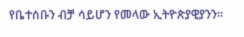የቤተሰቡን ብቻ ሳይሆን የመላው ኢትዮጵያዊያንን፡፡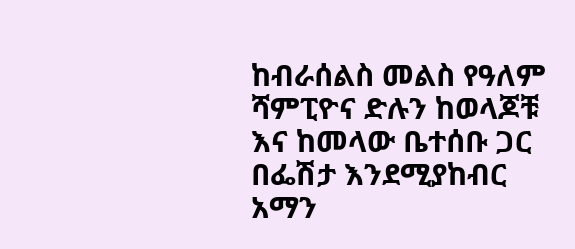ከብራሰልስ መልስ የዓለም ሻምፒዮና ድሉን ከወላጆቹ እና ከመላው ቤተሰቡ ጋር በፌሽታ እንደሚያከብር አማን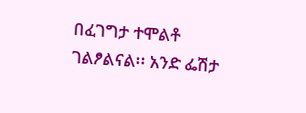በፈገግታ ተሞልቶ ገልፆልናል፡፡ አንድ ፌሽታ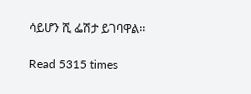ሳይሆን ሺ ፌሽታ ይገባዋል፡፡

Read 5315 times